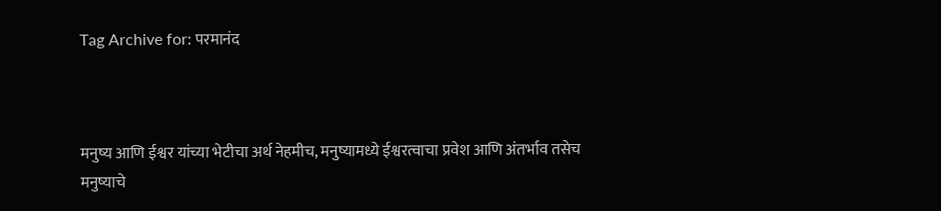Tag Archive for: परमानंद‌



मनुष्य‌ आणि ईश्वर‌ यांच्या भेटीचा अर्थ नेहमीच, मनुष्यामध्ये ईश्वरत्वा‌चा प्रवेश आणि अंतर्भाव तसेच मनुष्याचे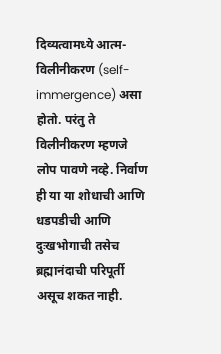दिव्यत्वा‌मध्ये आत्म-विलीनीकरण (self-immergence) असा होतो. परंतु ते विलीनीकरण म्हणजे लोप पावणे नव्हे. निर्वाण ही या या शोधाची आणि धडपडीची आणि दुःखभोगाची तसेच ब्रह्मानंदाची परिपूर्ती असूच शकत नाही.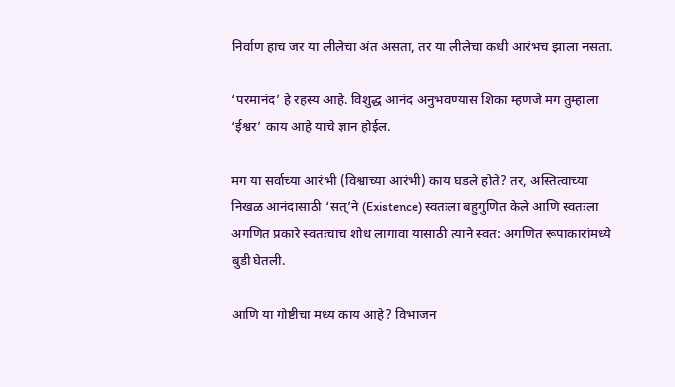निर्वाण हाच जर या लीलेचा अंत असता, तर या लीलेचा कधी आरंभच झाला नसता.

‘परमानंद‌’ हे रहस्य आहे. विशुद्ध आनंद अनुभवण्यास शिका म्हणजे मग तुम्हाला ‘ईश्वर’ काय आहे याचे ज्ञान होईल.

मग या सर्वाच्या आरंभी (विश्वाच्या आरंभी) काय घडले होते? तर, अस्तित्वाच्या निखळ आनंदासाठी ‘सत्‌‍‌’ने (Existence) स्वतःला बहुगुणित केले आणि स्वतःला अगणित प्रकारे स्वतःचाच शोध लागावा यासाठी त्याने स्वत: अगणित रूपाकारांमध्ये बुडी घेतली.

आणि या गोष्टीचा मध्य काय आहे? विभाजन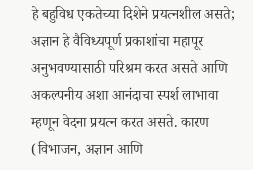हे बहुविध एकतेच्या दिशेने प्रयत्नशील असते; अज्ञान हे वैविध्यपूर्ण प्रकाशांचा महापूर अनुभवण्यासाठी परिश्रम करत असते आणि अकल्पनीय अशा आनंदाचा स्पर्श लाभावा म्हणून वेदना प्रयत्न करत असते. कारण (विभाजन, अज्ञान आणि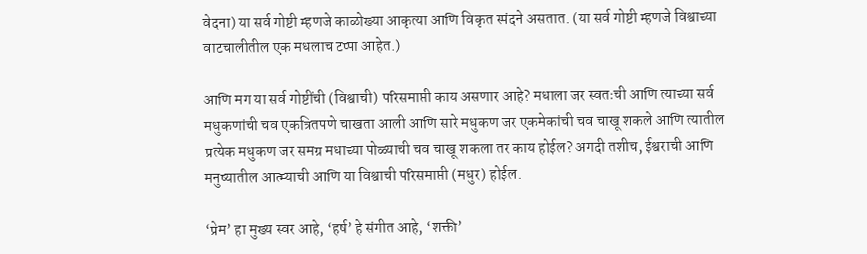वेदना) या सर्व गोष्टी म्हणजे काळोख्या आकृत्या आणि विकृत स्पंदने असतात. (या सर्व गोष्टी म्हणजे विश्वाच्या वाटचालीतील एक मधलाच टप्पा आहेत.)

आणि मग या सर्व गोष्टींची (विश्वाची) परिसमाप्ती काय असणार आहे? मधाला जर स्वतःची आणि त्याच्या सर्व मधुकणांची चव एकत्रितपणे चाखता आली आणि सारे मधुकण जर एकमेकांची चव चाखू शकले आणि त्यातील प्रत्येक मधुकण जर समग्र मधाच्या पोळ्याची चव चाखू शकला तर काय होईल? अगदी तशीच, ईश्वरा‌ची आणि मनुष्यातील आत्म्याची आणि या विश्वाची परिसमाप्ती (मधुर) होईल.

‘प्रेम‌’ हा मुख्य स्वर आहे, ‘हर्ष‌’ हे संगीत आहे, ‘शक्ती‌’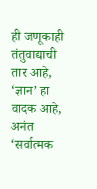ही जणूकाही तंतुवाद्याची तार आहे, ‘ज्ञान‌’ हा वादक आहे, अनंत ‘सर्वात्मक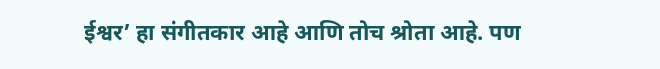ईश्वर‌’ हा संगीतकार आहे आणि तोच श्रोता आहे. पण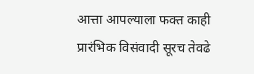आत्ता आपल्याला फक्त काही प्रारंभिक विसंवादी सूरच तेवढे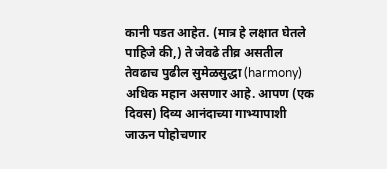कानी पडत आहेत. (मात्र हे लक्षात घेतले पाहिजे की,) ते जेवढे तीव्र असतील तेवढाच पुढील सुमेळसुद्धा (harmony) अधिक महान असणार आहे. आपण (एक दिवस) दिव्य आनंदा‌च्या गाभ्यापाशी जाऊन पोहोचणार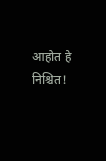आहोत हे निश्चित!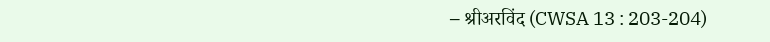– श्रीअरविंद (CWSA 13 : 203-204)